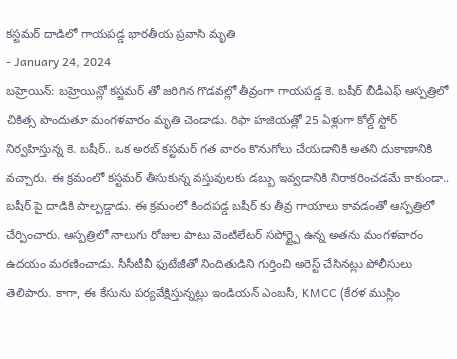కస్టమర్ దాడిలో గాయపడ్డ భారతీయ ప్రవాసి మృతి
- January 24, 2024
బహ్రెయిన్: బహ్రెయిన్లో కస్టమర్ తో జరిగిన గొడవల్లో తీవ్రంగా గాయపడ్డ కె. బషీర్ బీడీఎఫ్ ఆస్పత్రిలో చికిత్స పొందుతూ మంగళవారం మృతి చెండాడు. రిఫా హజియత్లో 25 ఏళ్లుగా కోల్డ్ స్టోర్ నిర్వహిస్తున్న కె. బషీర్.. ఒక అరబ్ కస్టమర్ గత వారం కొనుగోలు చేయడానికి అతని దుకాణానికి వచ్చారు. ఈ క్రమంలో కస్టమర్ తీసుకున్న వస్తువులకు డబ్బు ఇవ్వడానికి నిరాకరించడమే కాకుండా.. బషీర్ పై దాడికి పాల్పడ్డాడు. ఈ క్రమంలో కిందపడ్డ బషీర్ కు తీవ్ర గాయాలు కావడంతో ఆస్పత్రిలో చేర్పించారు. ఆస్పత్రిలో నాలుగు రోజుల పాటు వెంటిలేటర్ సపోర్ట్పై ఉన్న అతను మంగళవారం ఉదయం మరణించాడు. సీసీటీవీ ఫుటేజీతో నిందితుడిని గుర్తించి అరెస్ట్ చేసినట్లు పోలీసులు తెలిపారు. కాగా, ఈ కేసును పర్యవేక్షిస్తున్నట్లు ఇండియన్ ఎంబసీ, KMCC (కేరళ ముస్లిం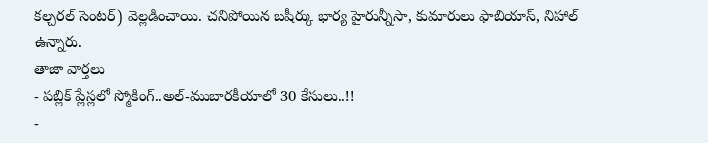కల్చరల్ సెంటర్) వెల్లడించాయి. చనిపోయిన బషీర్కు భార్య హైరున్నీసా, కుమారులు ఫాబియాస్, నిహాల్ ఉన్నారు.
తాజా వార్తలు
- పబ్లిక్ ప్లేస్లలో స్మోకింగ్..అల్-ముబారకీయాలో 30 కేసులు..!!
-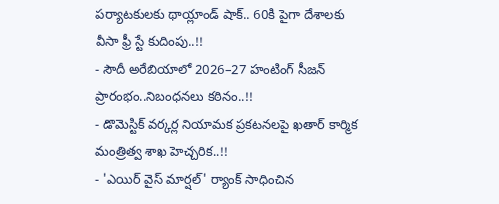పర్యాటకులకు థాయ్లాండ్ షాక్.. 60కి పైగా దేశాలకు వీసా ఫ్రీ స్టే కుదింపు..!!
- సౌదీ అరేబియాలో 2026–27 హంటింగ్ సీజన్ ప్రారంభం..నిబంధనలు కఠినం..!!
- డొమెస్టిక్ వర్కర్ల నియామక ప్రకటనలపై ఖతార్ కార్మిక మంత్రిత్వ శాఖ హెచ్చరిక..!!
- 'ఎయిర్ వైస్ మార్షల్' ర్యాంక్ సాధించిన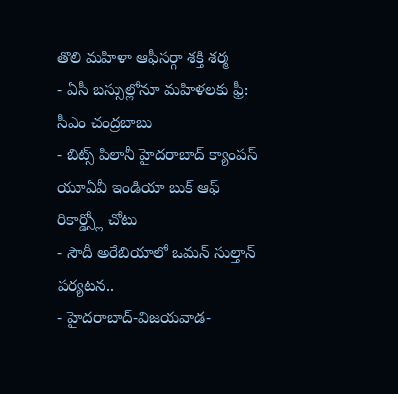తొలి మహిళా ఆఫీసర్గా శక్తి శర్మ
- ఏసీ బస్సుల్లోనూ మహిళలకు ఫ్రీ: సీఎం చంద్రబాబు
- బిట్స్ పిలానీ హైదరాబాద్ క్యాంపస్ యూఏవీ ఇండియా బుక్ ఆఫ్ రికార్డ్స్లో చోటు
- సౌదీ అరేబియాలో ఒమన్ సుల్తాన్ పర్యటన..
- హైదరాబాద్-విజయవాడ-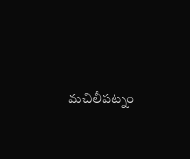మచిలీపట్నం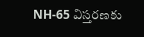NH-65 విస్తరణకు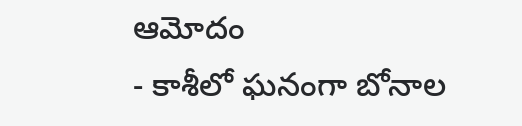ఆమోదం
- కాశీలో ఘనంగా బోనాల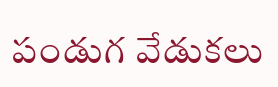పండుగ వేడుకలు